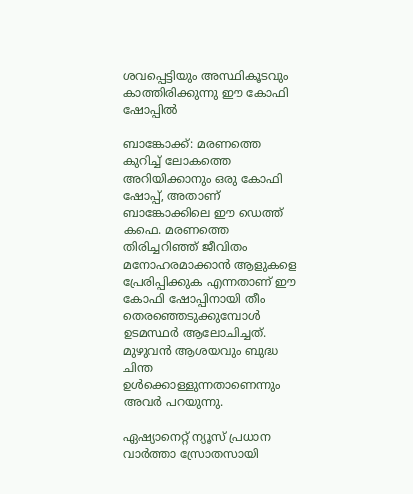ശവപ്പെട്ടിയും അസ്ഥികൂടവും കാത്തിരിക്കുന്നു ഈ കോഫി ഷോപ്പില്‍

ബാങ്കോക്ക്: മരണത്തെ കുറിച്ച് ലോകത്തെ അറിയിക്കാനും ഒരു കോഫി ഷോപ്പ്, അതാണ് ബാങ്കോക്കിലെ ഈ ഡെത്ത് കഫെ. മരണത്തെ തിരിച്ചറിഞ്ഞ് ജീവിതം മനോഹരമാക്കാന്‍ ആളുകളെ പ്രേരിപ്പിക്കുക എന്നതാണ് ഈ കോഫി ഷോപ്പിനായി തീം തെരഞ്ഞെടുക്കുമ്പോള്‍ ഉടമസ്ഥര്‍ ആലോചിച്ചത്. മുഴുവന്‍ ആശയവും ബുദ്ധ ചിന്ത ഉള്‍ക്കൊള്ളുന്നതാണെന്നും അവര്‍ പറയുന്നു.

ഏഷ്യാനെറ്റ് ന്യൂസ് പ്രധാന വാർത്താ സ്രോതസായി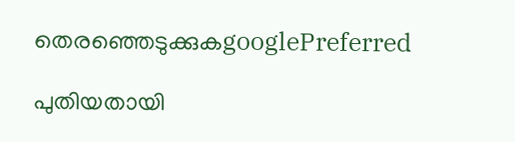തെരഞ്ഞെടുക്കുകgooglePreferred

പുതിയതായി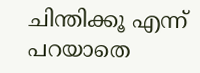ചിന്തിക്കൂ എന്ന് പറയാതെ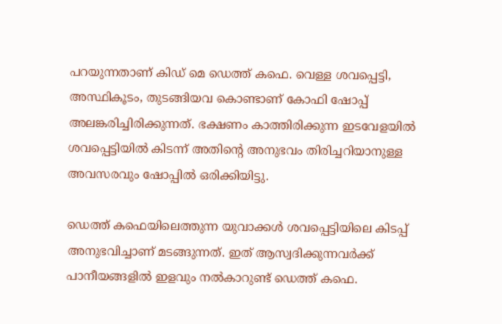പറയുന്നതാണ് കിഡ് മെ ഡെത്ത് കഫെ. വെള്ള ശവപ്പെട്ടി, അസ്ഥികൂടം, തുടങ്ങിയവ കൊണ്ടാണ് കോഫി ഷോപ്പ് അലങ്കരിച്ചിരിക്കുന്നത്. ഭക്ഷണം കാത്തിരിക്കുന്ന ഇടവേളയില്‍ ശവപ്പെട്ടിയില്‍ കിടന്ന് അതിന്‍റെ അനുഭവം തിരിച്ചറിയാനുള്ള അവസരവും ഷോപ്പില്‍ ഒരിക്കിയിട്ടു.

ഡെത്ത് കഫെയിലെത്തുന്ന യുവാക്കള്‍ ശവപ്പെട്ടിയിലെ കിടപ്പ് അനുഭവിച്ചാണ് മടങ്ങുന്നത്. ഇത് ആസ്വദിക്കുന്നവര്‍ക്ക് പാനീയങ്ങളില്‍ ഇളവും നല്‍കാറുണ്ട് ഡെത്ത് കഫെ.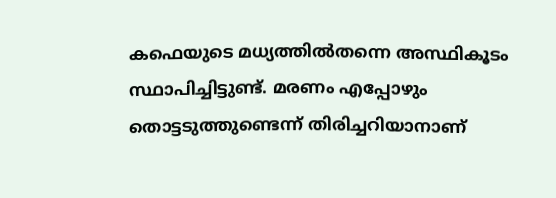കഫെയുടെ മധ്യത്തില്‍തന്നെ അസ്ഥികൂടം സ്ഥാപിച്ചിട്ടുണ്ട്. മരണം എപ്പോഴും തൊട്ടടുത്തുണ്ടെന്ന് തിരിച്ചറിയാനാണ്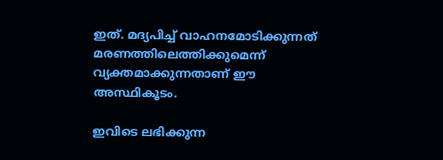ഇത്. മദ്യപിച്ച് വാഹനമോടിക്കുന്നത് മരണത്തിലെത്തിക്കുമെന്ന് വ്യക്തമാക്കുന്നതാണ് ഈ അസ്ഥികൂടം.

ഇവിടെ ലഭിക്കുന്ന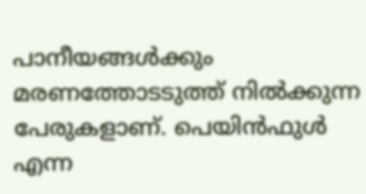പാനീയങ്ങള്‍ക്കും മരണത്തോടടുത്ത് നില്‍ക്കുന്ന പേരുകളാണ്. പെയിന്‍ഫുള്‍ എന്ന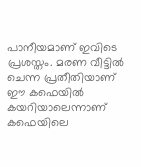പാനീയമാണ് ഇവിടെ പ്രശസ്തം. മരണ വീട്ടില്‍ ചെന്ന പ്രതീതിയാണ് ഈ കഫെയില്‍ കയറിയാലെന്നാണ് കഫെയിലെ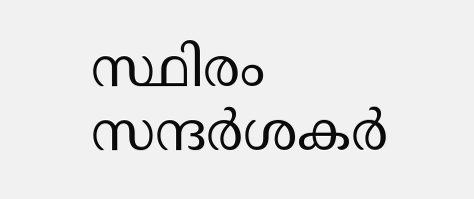സ്ഥിരം സന്ദര്‍ശകര്‍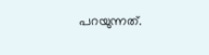പറയുന്നത്.